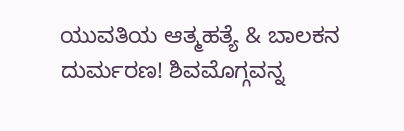ಯುವತಿಯ ಆತ್ಮಹತ್ಯೆ & ಬಾಲಕನ ದುರ್ಮರಣ! ಶಿವಮೊಗ್ಗವನ್ನ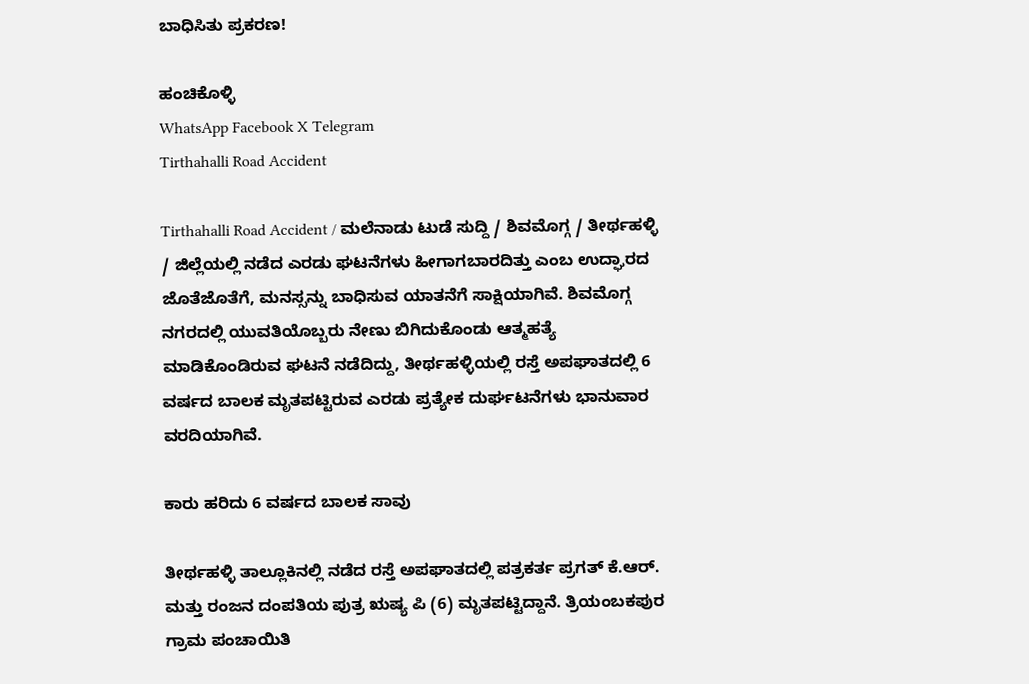ಬಾಧಿಸಿತು ಪ್ರಕರಣ!

ಹಂಚಿಕೊಳ್ಳಿ
WhatsApp Facebook X Telegram
Tirthahalli Road Accident

Tirthahalli Road Accident / ಮಲೆನಾಡು ಟುಡೆ ಸುದ್ದಿ / ಶಿವಮೊಗ್ಗ / ತೀರ್ಥಹಳ್ಳಿ / ಜಿಲ್ಲೆಯಲ್ಲಿ ನಡೆದ ಎರಡು ಘಟನೆಗಳು ಹೀಗಾಗಬಾರದಿತ್ತು ಎಂಬ ಉದ್ಘಾರದ ಜೊತೆಜೊತೆಗೆ, ಮನಸ್ಸನ್ನು ಬಾಧಿಸುವ ಯಾತನೆಗೆ ಸಾಕ್ಷಿಯಾಗಿವೆ. ಶಿವಮೊಗ್ಗ ನಗರದಲ್ಲಿ ಯುವತಿಯೊಬ್ಬರು ನೇಣು ಬಿಗಿದುಕೊಂಡು ಆತ್ಮಹತ್ಯೆ ಮಾಡಿಕೊಂಡಿರುವ ಘಟನೆ ನಡೆದಿದ್ದು, ತೀರ್ಥಹಳ್ಳಿಯಲ್ಲಿ ರಸ್ತೆ ಅಪಘಾತದಲ್ಲಿ 6 ವರ್ಷದ ಬಾಲಕ ಮೃತಪಟ್ಟಿರುವ ಎರಡು ಪ್ರತ್ಯೇಕ ದುರ್ಘಟನೆಗಳು ಭಾನುವಾರ ವರದಿಯಾಗಿವೆ.

ಕಾರು ಹರಿದು 6 ವರ್ಷದ ಬಾಲಕ ಸಾವು

ತೀರ್ಥಹಳ್ಳಿ ತಾಲ್ಲೂಕಿನಲ್ಲಿ ನಡೆದ ರಸ್ತೆ ಅಪಘಾತದಲ್ಲಿ ಪತ್ರಕರ್ತ ಪ್ರಗತ್ ಕೆ.ಆರ್. ಮತ್ತು ರಂಜನ ದಂಪತಿಯ ಪುತ್ರ ಋಷ್ಯ ಪಿ (6) ಮೃತಪಟ್ಟಿದ್ದಾನೆ. ತ್ರಿಯಂಬಕಪುರ ಗ್ರಾಮ ಪಂಚಾಯಿತಿ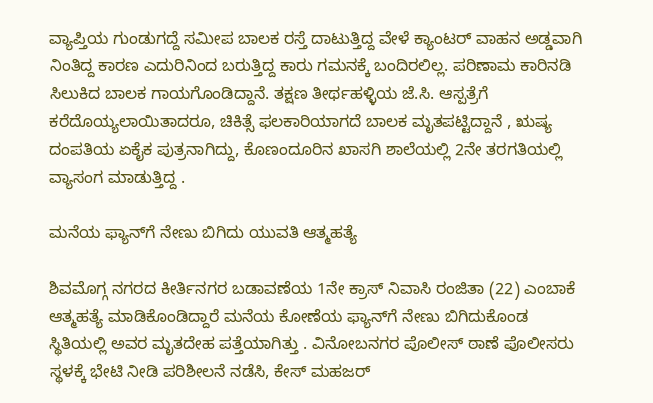ವ್ಯಾಪ್ತಿಯ ಗುಂಡುಗದ್ದೆ ಸಮೀಪ ಬಾಲಕ ರಸ್ತೆ ದಾಟುತ್ತಿದ್ದ ವೇಳೆ ಕ್ಯಾಂಟರ್ ವಾಹನ ಅಡ್ಡವಾಗಿ ನಿಂತಿದ್ದ ಕಾರಣ ಎದುರಿನಿಂದ ಬರುತ್ತಿದ್ದ ಕಾರು ಗಮನಕ್ಕೆ ಬಂದಿರಲಿಲ್ಲ. ಪರಿಣಾಮ ಕಾರಿನಡಿ ಸಿಲುಕಿದ ಬಾಲಕ ಗಾಯಗೊಂಡಿದ್ದಾನೆ. ತಕ್ಷಣ ತೀರ್ಥಹಳ್ಳಿಯ ಜೆ.ಸಿ. ಆಸ್ಪತ್ರೆಗೆ ಕರೆದೊಯ್ಯಲಾಯಿತಾದರೂ, ಚಿಕಿತ್ಸೆ ಫಲಕಾರಿಯಾಗದೆ ಬಾಲಕ ಮೃತಪಟ್ಟಿದ್ದಾನೆ , ಋಷ್ಯ ದಂಪತಿಯ ಏಕೈಕ ಪುತ್ರನಾಗಿದ್ದು, ಕೊಣಂದೂರಿನ ಖಾಸಗಿ ಶಾಲೆಯಲ್ಲಿ 2ನೇ ತರಗತಿಯಲ್ಲಿ ವ್ಯಾಸಂಗ ಮಾಡುತ್ತಿದ್ದ .

ಮನೆಯ ಫ್ಯಾನ್‌ಗೆ ನೇಣು ಬಿಗಿದು ಯುವತಿ ಆತ್ಮಹತ್ಯೆ

ಶಿವಮೊಗ್ಗ ನಗರದ ಕೀರ್ತಿನಗರ ಬಡಾವಣೆಯ 1ನೇ ಕ್ರಾಸ್ ನಿವಾಸಿ ರಂಜಿತಾ (22) ಎಂಬಾಕೆ ಆತ್ಮಹತ್ಯೆ ಮಾಡಿಕೊಂಡಿದ್ದಾರೆ ಮನೆಯ ಕೋಣೆಯ ಫ್ಯಾನ್‌ಗೆ ನೇಣು ಬಿಗಿದುಕೊಂಡ ಸ್ಥಿತಿಯಲ್ಲಿ ಅವರ ಮೃತದೇಹ ಪತ್ತೆಯಾಗಿತ್ತು . ವಿನೋಬನಗರ ಪೊಲೀಸ್ ಠಾಣೆ ಪೊಲೀಸರು ಸ್ಥಳಕ್ಕೆ ಭೇಟಿ ನೀಡಿ ಪರಿಶೀಲನೆ ನಡೆಸಿ, ಕೇಸ್ ಮಹಜರ್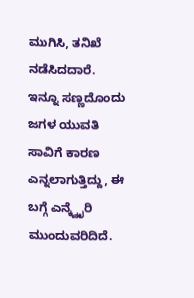ಮುಗಿಸಿ, ತನಿಖೆ ನಡೆಸಿದದಾರೆ. ಇನ್ನೂ ಸಣ್ಣದೊಂದು ಜಗಳ ಯುವತಿ ಸಾವಿಗೆ ಕಾರಣ ಎನ್ನಲಾಗುತ್ತಿದ್ದು, ಈ ಬಗ್ಗೆ ಎನ್ಕ್ವೈರಿ ಮುಂದುವರಿದಿದೆ.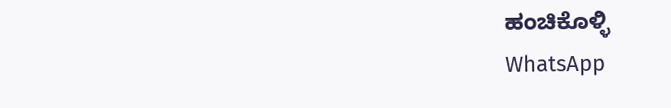ಹಂಚಿಕೊಳ್ಳಿ
WhatsApp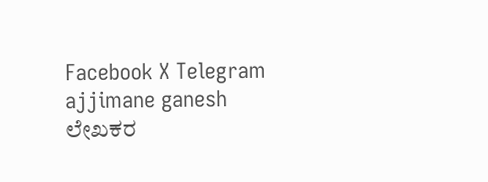Facebook X Telegram
ajjimane ganesh
ಲೇಖಕರ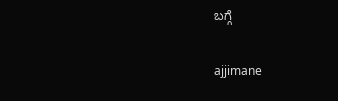ಬಗ್ಗೆ

ajjimane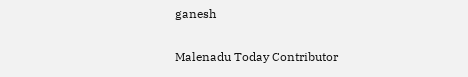ganesh

Malenadu Today Contributor